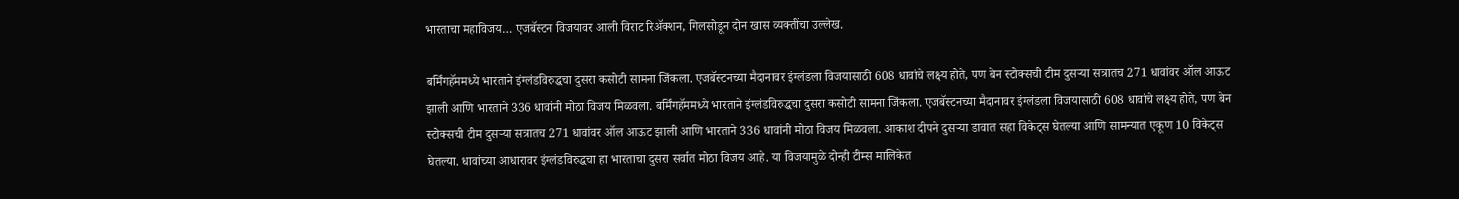भारताचा महाविजय… एजबॅस्टन विजयावर आली विराट रिॲक्शन, गिलसोडून दोन खास व्यक्तींचा उल्लेख.

बर्मिंगहॅममध्ये भारताने इंग्लंडविरुद्धचा दुसरा कसोटी सामना जिंकला. एजबॅस्टनच्या मैदानावर इंग्लंडला विजयासाठी 608 धावांचे लक्ष्य होते, पण बेन स्टोक्सची टीम दुसऱ्या सत्रातच 271 धावांवर ऑल आऊट झाली आणि भारताने 336 धावांनी मोठा विजय मिळवला. बर्मिंगहॅममध्ये भारताने इंग्लंडविरुद्धचा दुसरा कसोटी सामना जिंकला. एजबॅस्टनच्या मैदानावर इंग्लंडला विजयासाठी 608 धावांचे लक्ष्य होते, पण बेन स्टोक्सची टीम दुसऱ्या सत्रातच 271 धावांवर ऑल आऊट झाली आणि भारताने 336 धावांनी मोठा विजय मिळवला. आकाश दीपने दुसऱ्या डावात सहा विकेट्स घेतल्या आणि सामन्यात एकूण 10 विकेट्स घेतल्या. धावांच्या आधारावर इंग्लंडविरुद्धचा हा भारताचा दुसरा सर्वात मोठा विजय आहे. या विजयामुळे दोन्ही टीम्स मालिकेत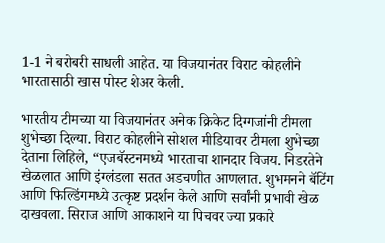1-1 ने बरोबरी साधली आहेत. या विजयानंतर विराट कोहलीने भारतासाठी खास पोस्ट शेअर केली.

भारतीय टीमच्या या विजयानंतर अनेक क्रिकेट दिग्गजांनी टीमला शुभेच्छा दिल्या. विराट कोहलीने सोशल मीडियावर टीमला शुभेच्छा देताना लिहिले, “एजबॅस्टनमध्ये भारताचा शानदार विजय. निडरतेने खेळलात आणि इंग्लंडला सतत अडचणीत आणलात. शुभमनने बॅटिंग आणि फिल्डिंगमध्ये उत्कृष्ट प्रदर्शन केले आणि सर्वांनी प्रभावी खेळ दाखवला. सिराज आणि आकाशने या पिचवर ज्या प्रकारे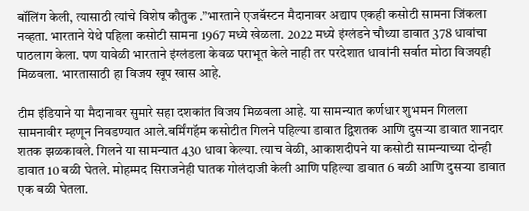बॉलिंग केली, त्यासाठी त्यांचे विशेष कौतुक .”भारताने एजबॅस्टन मैदानावर अद्याप एकही कसोटी सामना जिंकला नव्हता. भारताने येथे पहिला कसोटी सामना 1967 मध्ये खेळला. 2022 मध्ये इंग्लंडने चौथ्या डावात 378 धावांचा पाठलाग केला. पण यावेळी भारताने इंग्लंडला केवळ पराभूत केले नाही तर परदेशात धावांनी सर्वात मोठा विजयही मिळवला. भारतासाठी हा विजय खूप खास आहे.

टीम इंडियाने या मैदानावर सुमारे सहा दशकांत विजय मिळवला आहे. या सामन्यात कर्णधार शुभमन गिलला सामनावीर म्हणून निवडण्यात आले.बर्मिंगहॅम कसोटीत गिलने पहिल्या डावात द्विशतक आणि दुसऱ्या डावात शानदार शतक झळकावले. गिलने या सामन्यात 430 धावा केल्या. त्याच वेळी, आकाशदीपने या कसोटी सामन्याच्या दोन्ही डावात 10 बळी घेतले. मोहम्मद सिराजनेही घातक गोलंदाजी केली आणि पहिल्या डावात 6 बळी आणि दुसऱ्या डावात एक बळी घेतला.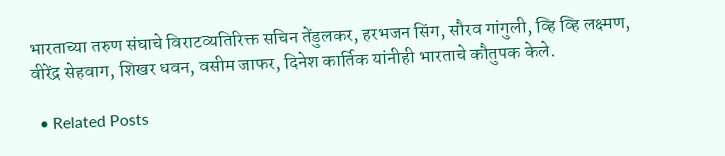भारताच्या तरुण संघाचे विराटव्यतिरिक्त सचिन तेंडुलकर, हरभजन सिंग, सौरव गांगुली, व्हि व्हि लक्ष्मण, वीरेंद्र सेहवाग, शिखर धवन, वसीम जाफर, दिनेश कार्तिक यांनीही भारताचे कौतुपक केले.

  • Related Posts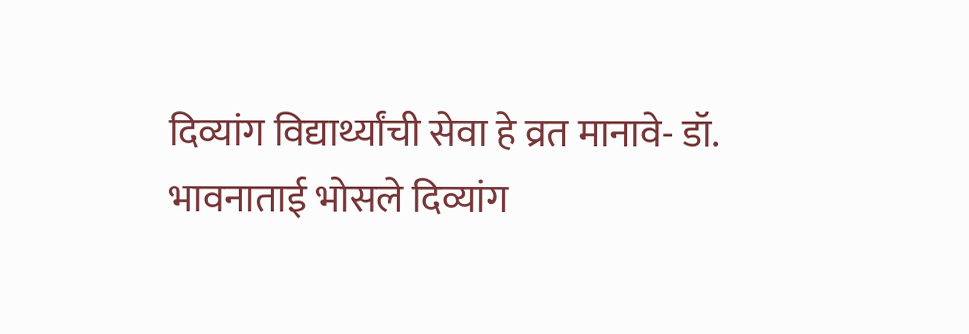दिव्यांग विद्यार्थ्यांची सेवा हे व्रत मानावे- डॉ. भावनाताई भोसले दिव्यांग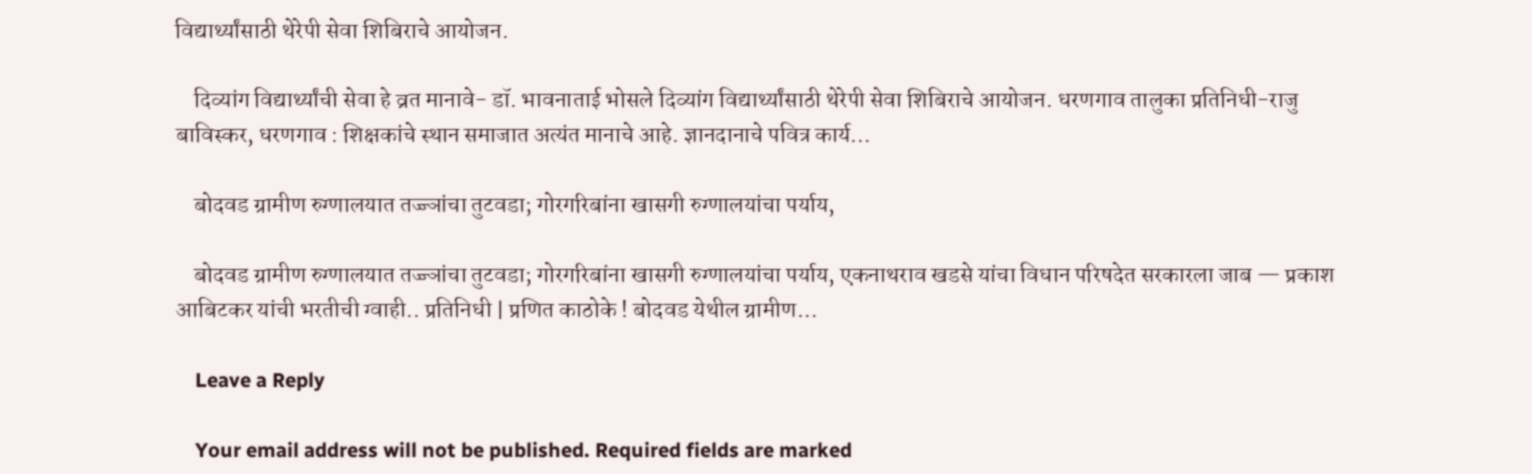विद्यार्थ्यांसाठी थेरेपी सेवा शिबिराचे आयोजन.

    दिव्यांग विद्यार्थ्यांची सेवा हे व्रत मानावे- डॉ. भावनाताई भोसले दिव्यांग विद्यार्थ्यांसाठी थेरेपी सेवा शिबिराचे आयोजन. धरणगाव तालुका प्रतिनिधी-राजु बाविस्कर, धरणगाव : शिक्षकांचे स्थान समाजात अत्यंत मानाचे आहे. ज्ञानदानाचे पवित्र कार्य…

    बोदवड ग्रामीण रुग्णालयात तज्ज्ञांचा तुटवडा; गोरगरिबांना खासगी रुग्णालयांचा पर्याय,

    बोदवड ग्रामीण रुग्णालयात तज्ज्ञांचा तुटवडा; गोरगरिबांना खासगी रुग्णालयांचा पर्याय, एकनाथराव खडसे यांचा विधान परिषदेत सरकारला जाब — प्रकाश आबिटकर यांची भरतीची ग्वाही.. प्रतिनिधी | प्रणित काठोके ! बोदवड येथील ग्रामीण…

    Leave a Reply

    Your email address will not be published. Required fields are marked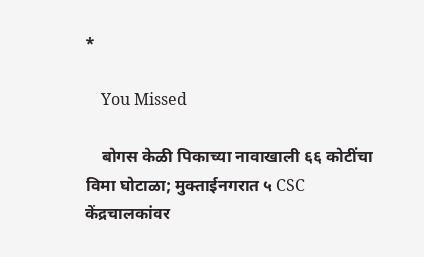*

    You Missed

    बोगस केळी पिकाच्या नावाखाली ६६ कोटींचा विमा घोटाळा; मुक्ताईनगरात ५ CSC केंद्रचालकांवर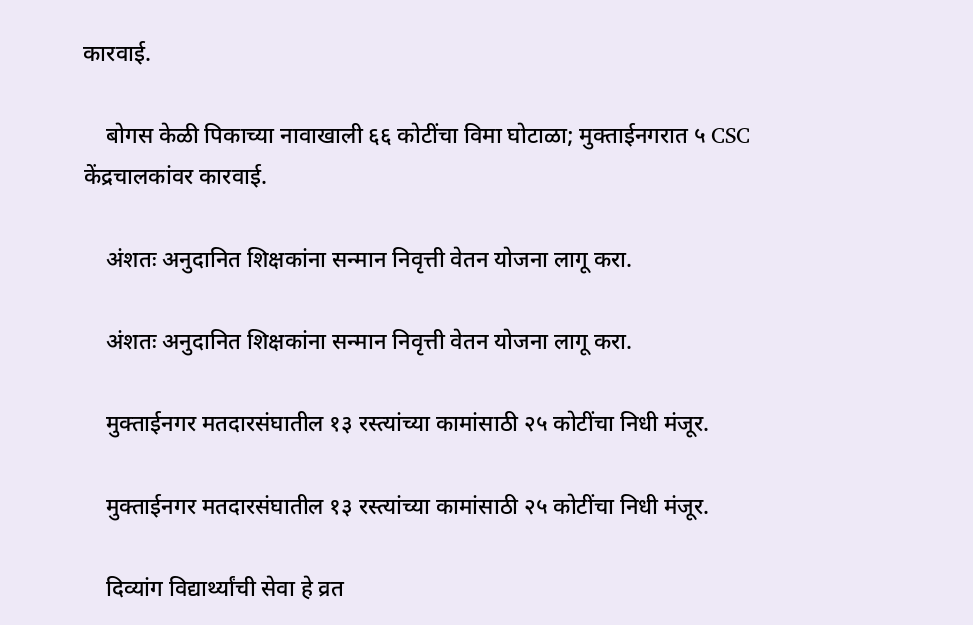कारवाई.

    बोगस केळी पिकाच्या नावाखाली ६६ कोटींचा विमा घोटाळा; मुक्ताईनगरात ५ CSC केंद्रचालकांवर कारवाई.

    अंशतः अनुदानित शिक्षकांना सन्मान निवृत्ती वेतन योजना लागू करा.

    अंशतः अनुदानित शिक्षकांना सन्मान निवृत्ती वेतन योजना लागू करा.

    मुक्ताईनगर मतदारसंघातील १३ रस्त्यांच्या कामांसाठी २५ कोटींचा निधी मंजूर.

    मुक्ताईनगर मतदारसंघातील १३ रस्त्यांच्या कामांसाठी २५ कोटींचा निधी मंजूर.

    दिव्यांग विद्यार्थ्यांची सेवा हे व्रत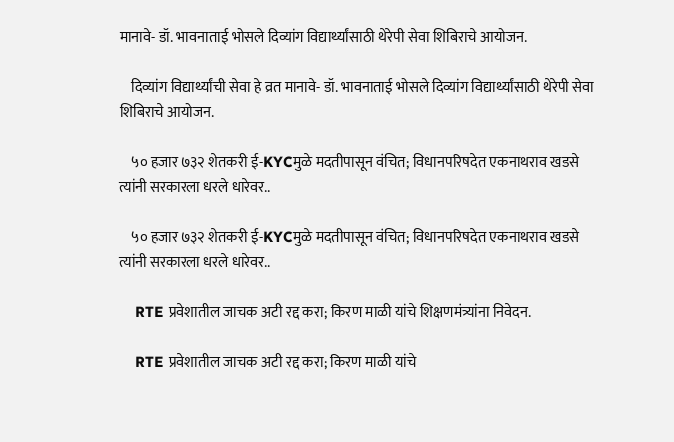मानावे- डॉ. भावनाताई भोसले दिव्यांग विद्यार्थ्यांसाठी थेरेपी सेवा शिबिराचे आयोजन.

    दिव्यांग विद्यार्थ्यांची सेवा हे व्रत मानावे- डॉ. भावनाताई भोसले दिव्यांग विद्यार्थ्यांसाठी थेरेपी सेवा शिबिराचे आयोजन.

    ५० हजार ७३२ शेतकरी ई-KYCमुळे मदतीपासून वंचित; विधानपरिषदेत एकनाथराव खडसे त्यांनी सरकारला धरले धारेवर..

    ५० हजार ७३२ शेतकरी ई-KYCमुळे मदतीपासून वंचित; विधानपरिषदेत एकनाथराव खडसे त्यांनी सरकारला धरले धारेवर..

    RTE प्रवेशातील जाचक अटी रद्द करा; किरण माळी यांचे शिक्षणमंत्र्यांना निवेदन.

    RTE प्रवेशातील जाचक अटी रद्द करा; किरण माळी यांचे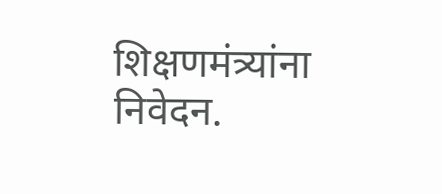शिक्षणमंत्र्यांना निवेदन.